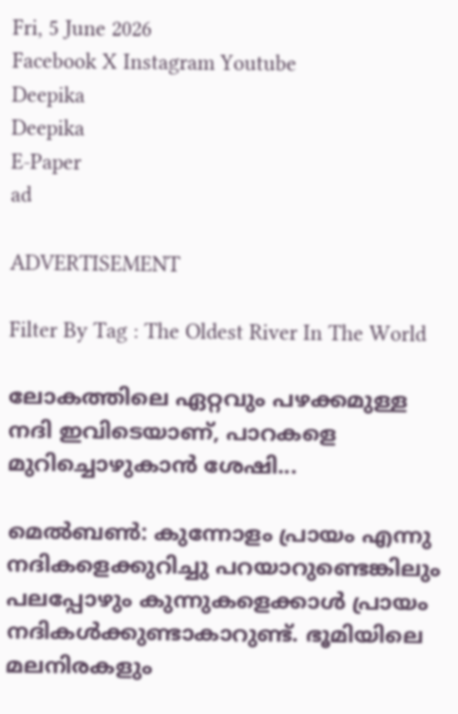Fri, 5 June 2026
Facebook X Instagram Youtube
Deepika
Deepika
E-Paper
ad

ADVERTISEMENT

Filter By Tag : The Oldest River In The World

ലോകത്തിലെ ഏറ്റവും പഴക്കമുള്ള നദി ഇവിടെയാണ്, പാറകളെ മുറിച്ചൊഴുകാൻ ശേഷി...

മെൽബൺ: കുന്നോളം പ്രായം എന്നു നദികളെക്കുറിച്ചു പറയാറുണ്ടെങ്കിലും പലപ്പോഴും കുന്നുകളെക്കാള്‍ പ്രായം നദികള്‍ക്കുണ്ടാകാറുണ്ട്. ഭൂമിയിലെ മലനിരകളും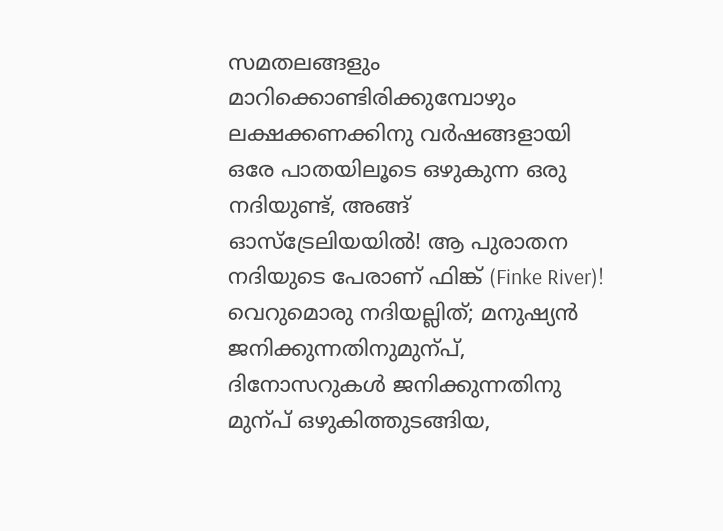സമതലങ്ങളും മാറിക്കൊണ്ടിരിക്കുമ്പോഴും ലക്ഷക്കണക്കിനു വര്‍ഷങ്ങളായി ഒരേ പാതയിലൂടെ ഒഴുകുന്ന ഒരു നദിയുണ്ട്, അങ്ങ് ഓസ്ട്രേലിയയില്‍! ആ പുരാതന നദിയുടെ പേരാണ് ഫിങ്ക് (Finke River)! വെറുമൊരു നദിയല്ലിത്; മനുഷ്യൻ ജനിക്കുന്നതിനുമുന്പ്, ദിനോസറുകൾ ജനിക്കുന്നതിനു മുന്പ് ഒഴുകിത്തുടങ്ങിയ,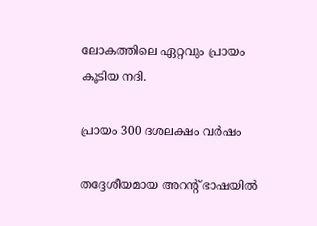ലോകത്തിലെ ഏറ്റവും പ്രായം കൂടിയ നദി.

പ്രായം 300 ദശലക്ഷം വര്‍ഷം

തദ്ദേശീയമായ അറന്‍റ് ഭാഷയില്‍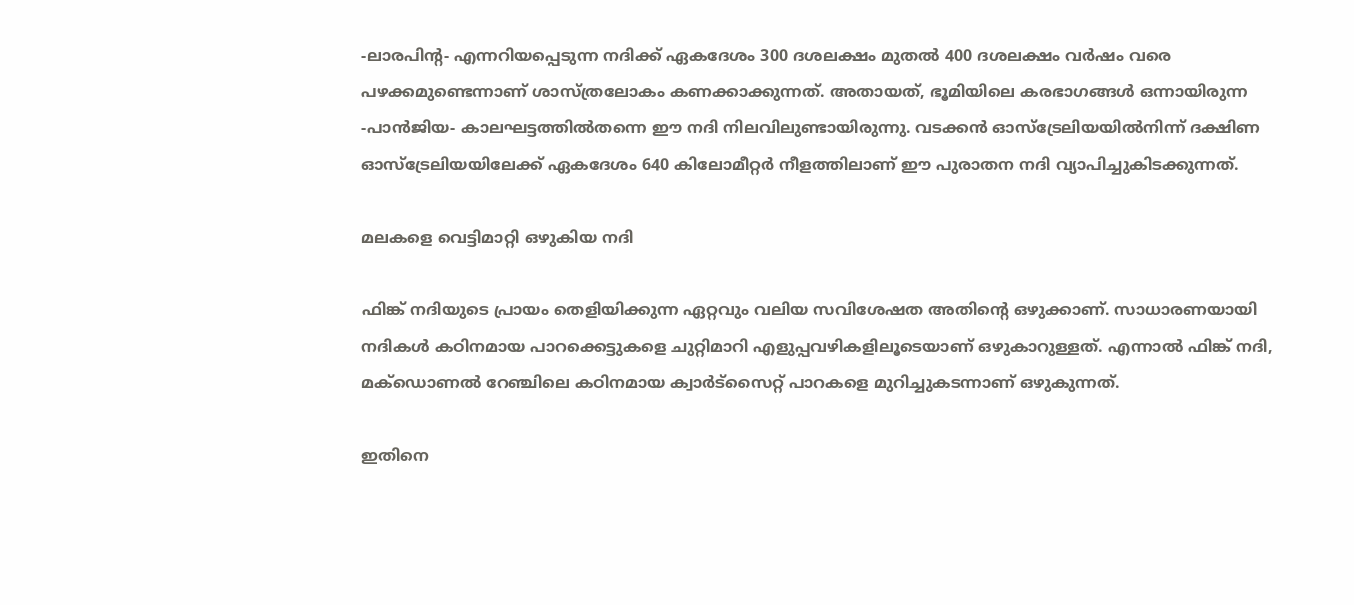-ലാരപിന്‍റ- എന്നറിയപ്പെടുന്ന നദിക്ക് ഏകദേശം 300 ദശലക്ഷം മുതല്‍ 400 ദശലക്ഷം വര്‍ഷം വരെ പഴക്കമുണ്ടെന്നാണ് ശാസ്ത്രലോകം കണക്കാക്കുന്നത്. അതായത്, ഭൂമിയിലെ കരഭാഗങ്ങള്‍ ഒന്നായിരുന്ന -പാന്‍ജിയ- കാലഘട്ടത്തില്‍തന്നെ ഈ നദി നിലവിലുണ്ടായിരുന്നു. വടക്കന്‍ ഓസ്ട്രേലിയയില്‍നിന്ന് ദക്ഷിണ ഓസ്ട്രേലിയയിലേക്ക് ഏകദേശം 640 കിലോമീറ്റര്‍ നീളത്തിലാണ് ഈ പുരാതന നദി വ്യാപിച്ചുകിടക്കുന്നത്.

മലകളെ വെട്ടിമാറ്റി ഒഴുകിയ നദി

ഫിങ്ക് നദിയുടെ പ്രായം തെളിയിക്കുന്ന ഏറ്റവും വലിയ സവിശേഷത അതിന്‍റെ ഒഴുക്കാണ്. സാധാരണയായി നദികള്‍ കഠിനമായ പാറക്കെട്ടുകളെ ചുറ്റിമാറി എളുപ്പവഴികളിലൂടെയാണ് ഒഴുകാറുള്ളത്. എന്നാല്‍ ഫിങ്ക് നദി, മക്‌ഡൊണല്‍ റേഞ്ചിലെ കഠിനമായ ക്വാര്‍ട്സൈറ്റ് പാറകളെ മുറിച്ചുകടന്നാണ് ഒഴുകുന്നത്.

ഇതിനെ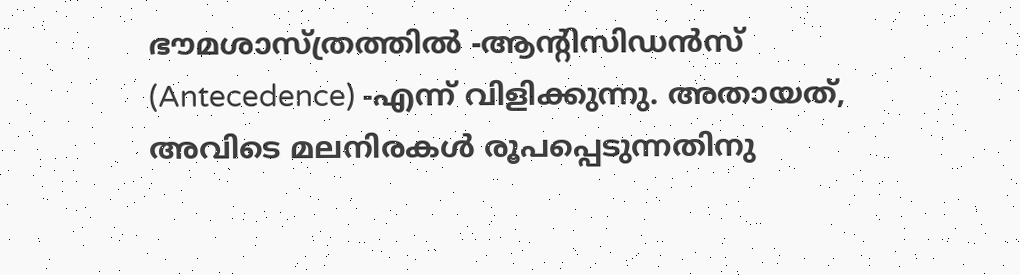ഭൗമശാസ്ത്രത്തില്‍ -ആന്‍റിസിഡന്‍സ് (Antecedence) -എന്ന് വിളിക്കുന്നു. അതായത്, അവിടെ മലനിരകള്‍ രൂപപ്പെടുന്നതിനു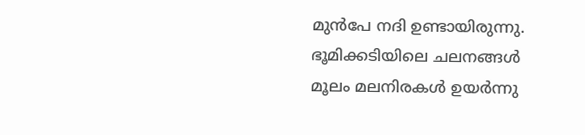മുന്‍പേ നദി ഉണ്ടായിരുന്നു. ഭൂമിക്കടിയിലെ ചലനങ്ങള്‍ മൂലം മലനിരകള്‍ ഉയര്‍ന്നു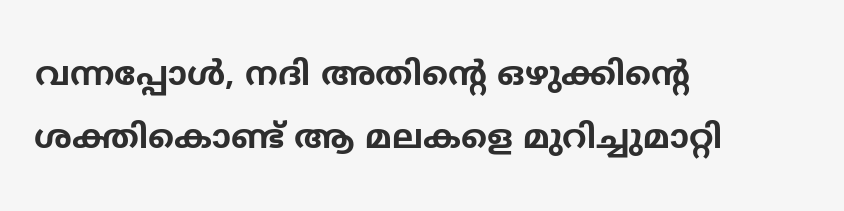വന്നപ്പോള്‍, നദി അതിന്‍റെ ഒഴുക്കിന്‍റെ ശക്തികൊണ്ട് ആ മലകളെ മുറിച്ചുമാറ്റി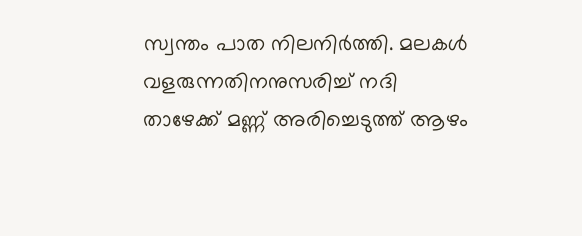സ്വന്തം പാത നിലനിര്‍ത്തി. മലകള്‍ വളരുന്നതിനനുസരിച്ച് നദി താഴേക്ക് മണ്ണ് അരിച്ചെടുത്ത് ആഴം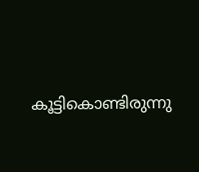കൂട്ടികൊണ്ടിരുന്നു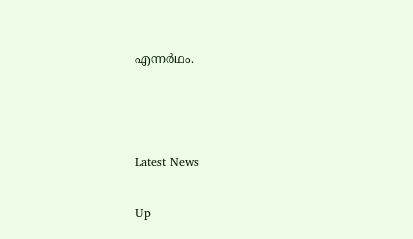എന്നര്‍ഥം.



Latest News

Up